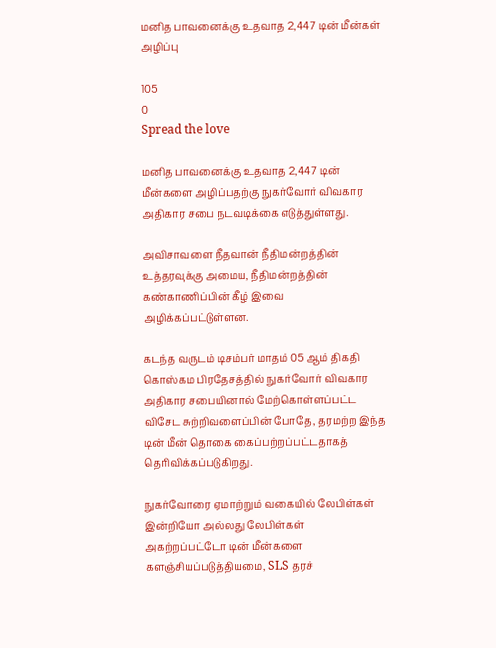மனித பாவனைக்கு உதவாத 2,447 டின் மீன்கள் அழிப்பு

105
0
Spread the love

மனித பாவனைக்கு உதவாத 2,447 டின் மீன்களை அழிப்பதற்கு நுகர்வோர் விவகார அதிகார சபை நடவடிக்கை எடுத்துள்ளது.

அவிசாவளை நீதவான் நீதிமன்றத்தின் உத்தரவுக்கு அமைய, நீதிமன்றத்தின் கண்காணிப்பின் கீழ் இவை அழிக்கப்பட்டுள்ளன.

கடந்த வருடம் டிசம்பர் மாதம் 05 ஆம் திகதி கொஸ்கம பிரதேசத்தில் நுகர்வோர் விவகார அதிகார சபையினால் மேற்கொள்ளப்பட்ட விசேட சுற்றிவளைப்பின் போதே, தரமற்ற இந்த டின் மீன் தொகை கைப்பற்றப்பட்டதாகத் தெரிவிக்கப்படுகிறது.

நுகர்வோரை ஏமாற்றும் வகையில் லேபிள்கள் இன்றியோ அல்லது லேபிள்கள் அகற்றப்பட்டோ டின் மீன்களை களஞ்சியப்படுத்தியமை, SLS தரச்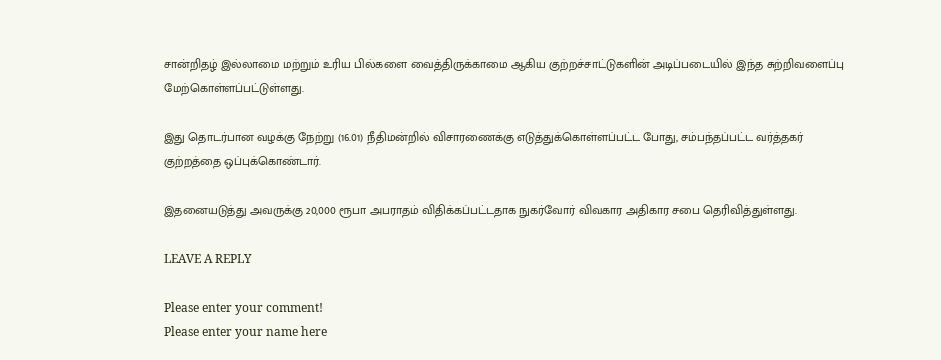சான்றிதழ் இல்லாமை மற்றும் உரிய பில்களை வைத்திருக்காமை ஆகிய குற்றச்சாட்டுகளின் அடிப்படையில் இந்த சுற்றிவளைப்பு மேற்கொள்ளப்பட்டுள்ளது.

இது தொடர்பான வழக்கு நேற்று (16.01) நீதிமன்றில் விசாரணைக்கு எடுத்துக்கொள்ளப்பட்ட போது, சம்பந்தப்பட்ட வர்த்தகர் குற்றத்தை ஒப்புக்கொண்டார்.

இதனையடுத்து அவருக்கு 20,000 ரூபா அபராதம் விதிக்கப்பட்டதாக நுகர்வோர் விவகார அதிகார சபை தெரிவித்துள்ளது.

LEAVE A REPLY

Please enter your comment!
Please enter your name here